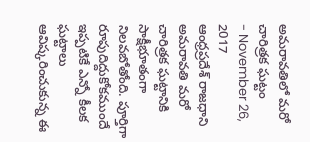అమరావతిలో మరో చారిత్రక ఘట్టం
- November 26, 2017
ఆంధ్రప్రదేశ్ రాజధాని అమరావతి మరో చారిత్రక ఘట్టానికి సాక్షీభూతంగా నిలవబోతోంది. పూర్తిగా రూపుదిద్దుకోకముందే ఇప్పటికే ఎన్నో కీలక ఘట్టాలు ఆవిష్కరించుకున్న ఈ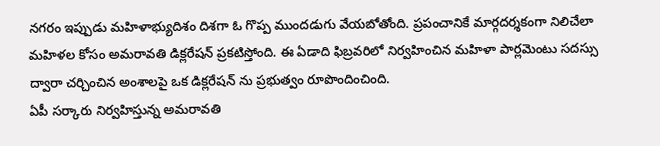నగరం ఇప్పుడు మహిళాభ్యుదిశం దిశగా ఓ గొప్ప ముందడుగు వేయబోతోంది. ప్రపంచానికే మార్గదర్శకంగా నిలిచేలా మహిళల కోసం అమరావతి డిక్లరేషన్ ప్రకటిస్తోంది. ఈ ఏడాది ఫిబ్రవరిలో నిర్వహించిన మహిళా పార్లమెంటు సదస్సు ద్వారా చర్చించిన అంశాలపై ఒక డిక్లరేషన్ ను ప్రభుత్వం రూపొందించింది.
ఏపీ సర్కారు నిర్వహిస్తున్న అమరావతి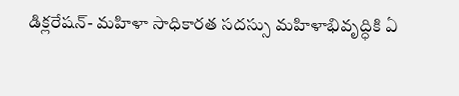డిక్లరేషన్- మహిళా సాధికారత సదస్సు మహిళాభివృద్ధికి ఏ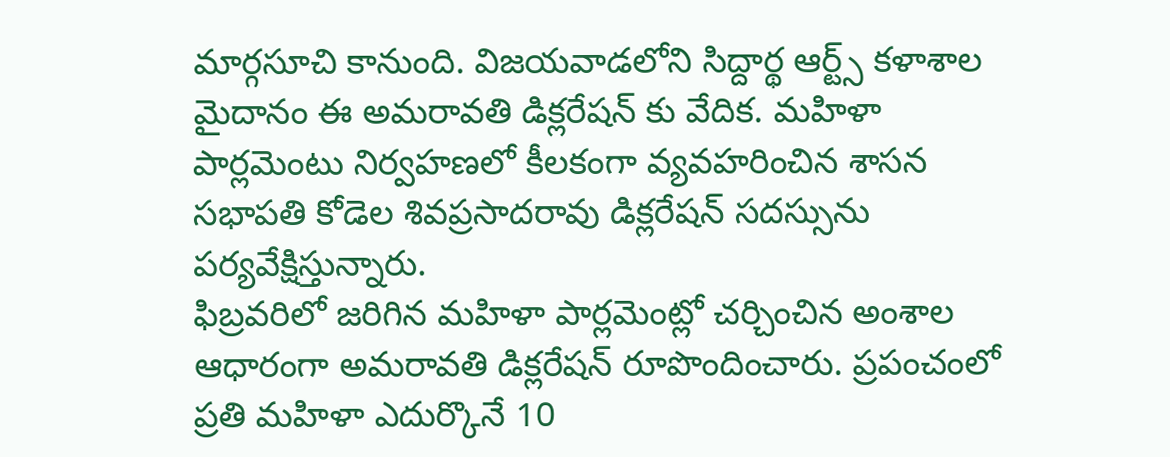మార్గసూచి కానుంది. విజయవాడలోని సిద్దార్థ ఆర్ట్స్ కళాశాల మైదానం ఈ అమరావతి డిక్లరేషన్ కు వేదిక. మహిళా పార్లమెంటు నిర్వహణలో కీలకంగా వ్యవహరించిన శాసన సభాపతి కోడెల శివప్రసాదరావు డిక్లరేషన్ సదస్సును పర్యవేక్షిస్తున్నారు.
ఫిబ్రవరిలో జరిగిన మహిళా పార్లమెంట్లో చర్చించిన అంశాల ఆధారంగా అమరావతి డిక్లరేషన్ రూపొందించారు. ప్రపంచంలో ప్రతి మహిళా ఎదుర్కొనే 10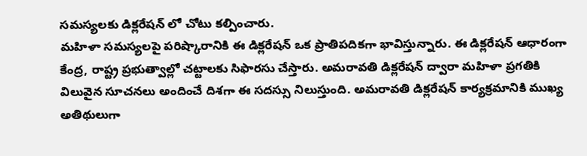సమస్యలకు డిక్లరేషన్ లో చోటు కల్పించారు.
మహిళా సమస్యలపై పరిష్కారానికి ఈ డిక్లరేషన్ ఒక ప్రాతిపదికగా భావిస్తున్నారు. ఈ డిక్లరేషన్ ఆధారంగా కేంద్ర, రాష్ట్ర ప్రభుత్వాల్లో చట్టాలకు సిఫారసు చేస్తారు. అమరావతి డిక్లరేషన్ ద్వారా మహిళా ప్రగతికి విలువైన సూచనలు అందించే దిశగా ఈ సదస్సు నిలుస్తుంది. అమరావతి డిక్లరేషన్ కార్యక్రమానికి ముఖ్య అతిథులుగా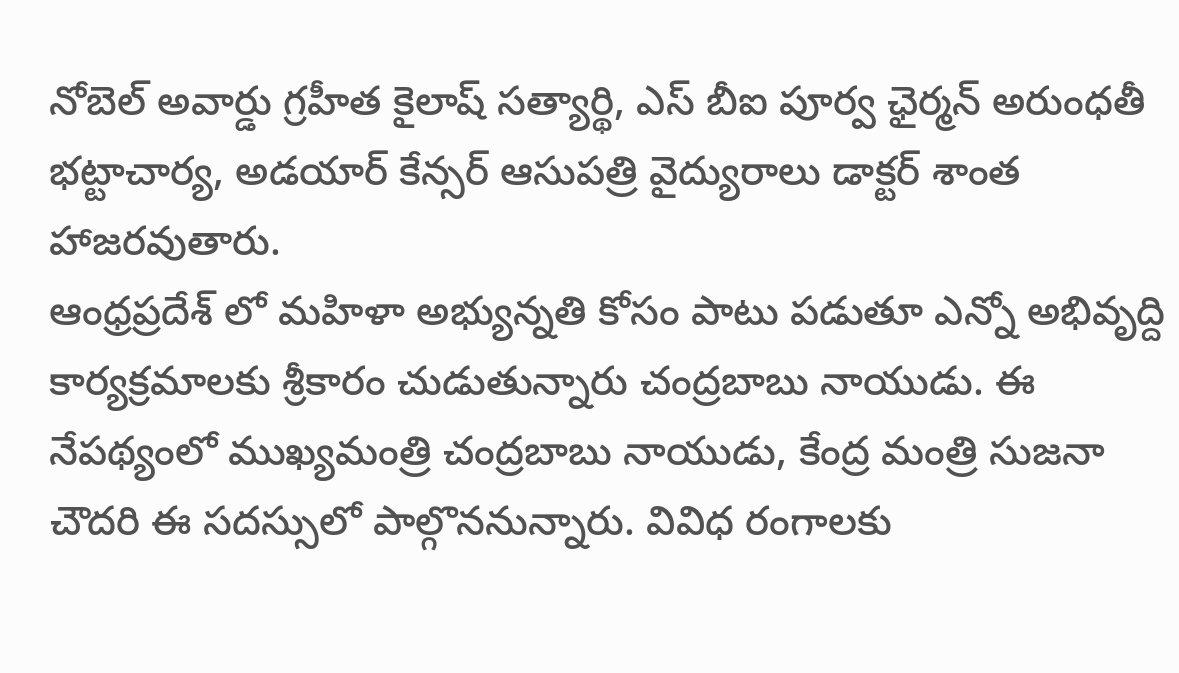నోబెల్ అవార్డు గ్రహీత కైలాష్ సత్యార్థి, ఎస్ బీఐ పూర్వ ఛైర్మన్ అరుంధతీ భట్టాచార్య, అడయార్ కేన్సర్ ఆసుపత్రి వైద్యురాలు డాక్టర్ శాంత హాజరవుతారు.
ఆంధ్రప్రదేశ్ లో మహిళా అభ్యున్నతి కోసం పాటు పడుతూ ఎన్నో అభివృద్ది కార్యక్రమాలకు శ్రీకారం చుడుతున్నారు చంద్రబాబు నాయుడు. ఈ నేపథ్యంలో ముఖ్యమంత్రి చంద్రబాబు నాయుడు, కేంద్ర మంత్రి సుజనా చౌదరి ఈ సదస్సులో పాల్గొననున్నారు. వివిధ రంగాలకు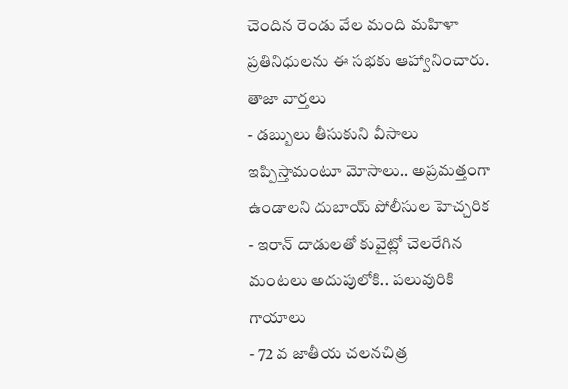చెందిన రెండు వేల మంది మహిళా ప్రతినిధులను ఈ సభకు ఆహ్వానించారు.
తాజా వార్తలు
- డబ్బులు తీసుకుని వీసాలు ఇప్పిస్తామంటూ మోసాలు.. అప్రమత్తంగా ఉండాలని దుబాయ్ పోలీసుల హెచ్చరిక
- ఇరాన్ దాడులతో కువైట్లో చెలరేగిన మంటలు అదుపులోకి.. పలువురికి గాయాలు
- 72 వ జాతీయ చలనచిత్ర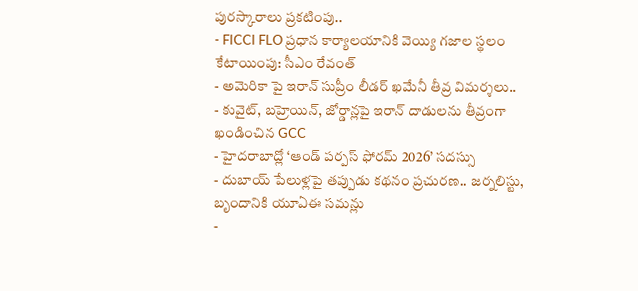పురస్కారాలు ప్రకటింపు..
- FICCI FLO ప్రధాన కార్యాలయానికి వెయ్యి గజాల స్థలం కేటాయింపు: సీఎం రేవంత్
- అమెరికా పై ఇరాన్ సుప్రీం లీడర్ ఖమేనీ తీవ్ర విమర్శలు..
- కువైట్, బహ్రెయిన్, జోర్డాన్లపై ఇరాన్ దాడులను తీవ్రంగా ఖండించిన GCC
- హైదరాబాద్లో ‘ఆండ్ పర్పస్ ఫోరమ్ 2026’ సదస్సు
- దుబాయ్ పేలుళ్లపై తప్పుడు కథనం ప్రచురణ.. జర్నలిస్టు, బృందానికి యూఏఈ సమన్లు
-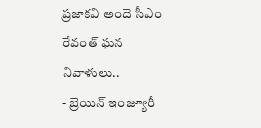ప్రజాకవి అందె సీఎం రేవంత్ ఘన నివాళులు..
- బ్రెయిన్ ఇంజ్యూరీ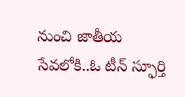నుంచి జాతీయ సేవలోకి..ఓ టీన్ స్ఫూర్తి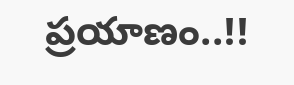ప్రయాణం..!!